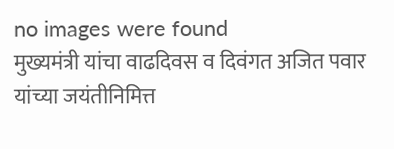no images were found
मुख्यमंत्री यांचा वाढदिवस व दिवंगत अजित पवार यांच्या जयंतीनिमित्त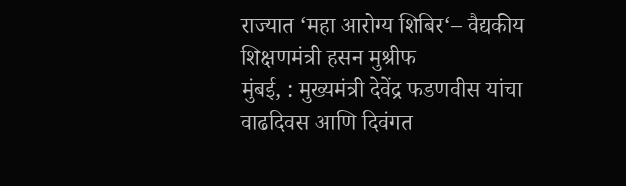राज्यात ‘महा आरोग्य शिबिर‘– वैद्यकीय शिक्षणमंत्री हसन मुश्रीफ
मुंबई, : मुख्यमंत्री देवेंद्र फडणवीस यांचा वाढदिवस आणि दिवंगत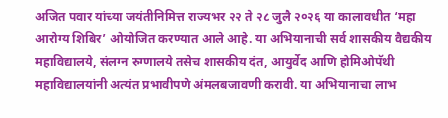अजित पवार यांच्या जयंतीनिमित्त राज्यभर २२ ते २८ जुलै २०२६ या कालावधीत ‘महा आरोग्य शिबिर’ ओयोजित करण्यात आले आहे. या अभियानाची सर्व शासकीय वैद्यकीय महाविद्यालये, संलग्न रुग्णालये तसेच शासकीय दंत, आयुर्वेद आणि होमिओपॅथी महाविद्यालयांनी अत्यंत प्रभावीपणे अंमलबजावणी करावी. या अभियानाचा लाभ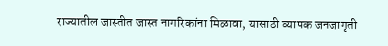राज्यातील जास्तीत जास्त नागरिकांना मिळावा, यासाठी व्यापक जनजागृती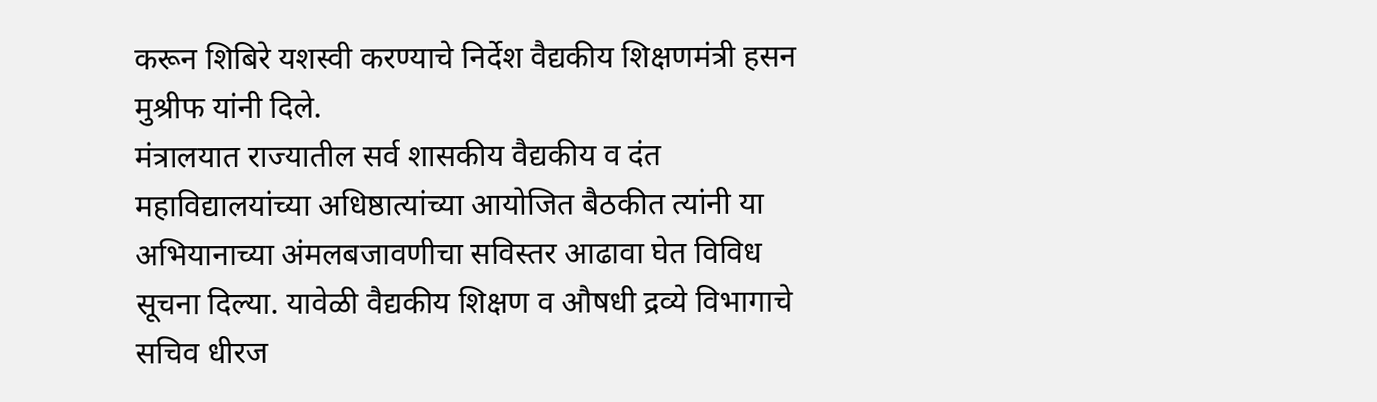करून शिबिरे यशस्वी करण्याचे निर्देश वैद्यकीय शिक्षणमंत्री हसन मुश्रीफ यांनी दिले.
मंत्रालयात राज्यातील सर्व शासकीय वैद्यकीय व दंत महाविद्यालयांच्या अधिष्ठात्यांच्या आयोजित बैठकीत त्यांनी या अभियानाच्या अंमलबजावणीचा सविस्तर आढावा घेत विविध सूचना दिल्या. यावेळी वैद्यकीय शिक्षण व औषधी द्रव्ये विभागाचे सचिव धीरज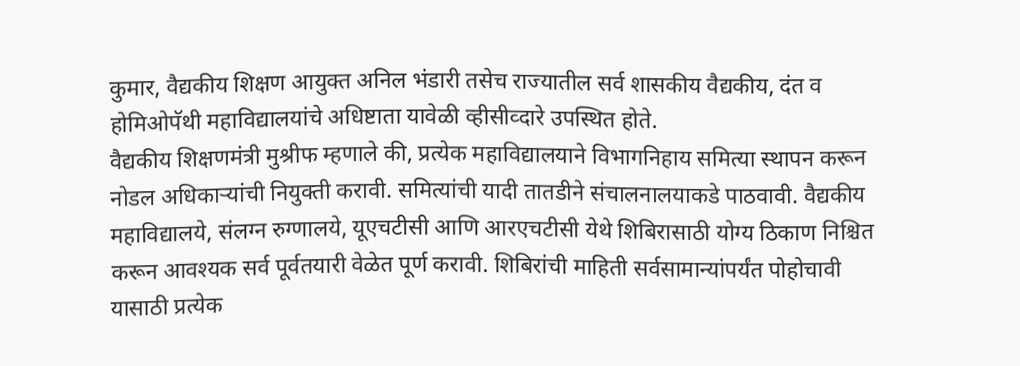कुमार, वैद्यकीय शिक्षण आयुक्त अनिल भंडारी तसेच राज्यातील सर्व शासकीय वैद्यकीय, दंत व होमिओपॅथी महाविद्यालयांचे अधिष्टाता यावेळी व्हीसीव्दारे उपस्थित होते.
वैद्यकीय शिक्षणमंत्री मुश्रीफ म्हणाले की, प्रत्येक महाविद्यालयाने विभागनिहाय समित्या स्थापन करून नोडल अधिकाऱ्यांची नियुक्ती करावी. समित्यांची यादी तातडीने संचालनालयाकडे पाठवावी. वैद्यकीय महाविद्यालये, संलग्न रुग्णालये, यूएचटीसी आणि आरएचटीसी येथे शिबिरासाठी योग्य ठिकाण निश्चित करून आवश्यक सर्व पूर्वतयारी वेळेत पूर्ण करावी. शिबिरांची माहिती सर्वसामान्यांपर्यंत पोहोचावी यासाठी प्रत्येक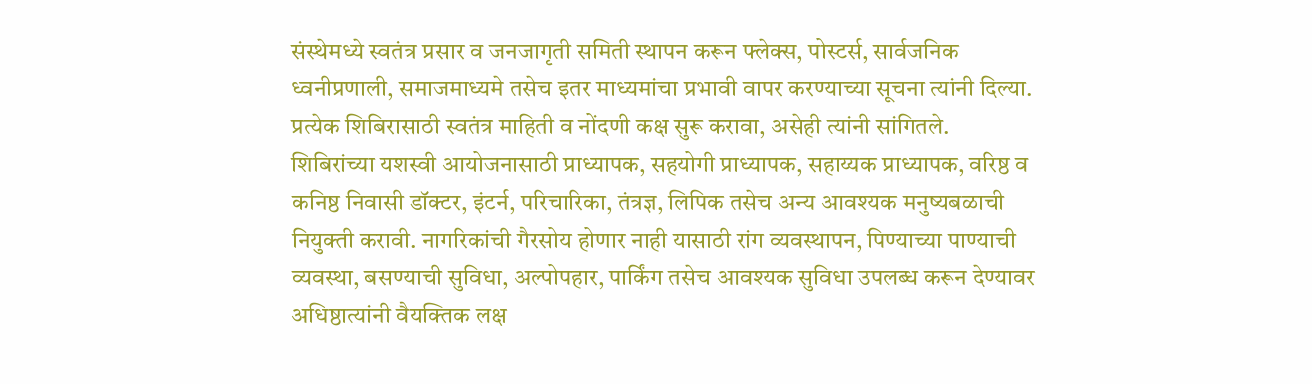संस्थेमध्ये स्वतंत्र प्रसार व जनजागृती समिती स्थापन करून फ्लेक्स, पोस्टर्स, सार्वजनिक ध्वनीप्रणाली, समाजमाध्यमे तसेच इतर माध्यमांचा प्रभावी वापर करण्याच्या सूचना त्यांनी दिल्या. प्रत्येक शिबिरासाठी स्वतंत्र माहिती व नोंदणी कक्ष सुरू करावा, असेही त्यांनी सांगितले.
शिबिरांच्या यशस्वी आयोजनासाठी प्राध्यापक, सहयोगी प्राध्यापक, सहाय्यक प्राध्यापक, वरिष्ठ व कनिष्ठ निवासी डॉक्टर, इंटर्न, परिचारिका, तंत्रज्ञ, लिपिक तसेच अन्य आवश्यक मनुष्यबळाची नियुक्ती करावी. नागरिकांची गैरसोय होणार नाही यासाठी रांग व्यवस्थापन, पिण्याच्या पाण्याची व्यवस्था, बसण्याची सुविधा, अल्पोपहार, पार्किंग तसेच आवश्यक सुविधा उपलब्ध करून देण्यावर अधिष्ठात्यांनी वैयक्तिक लक्ष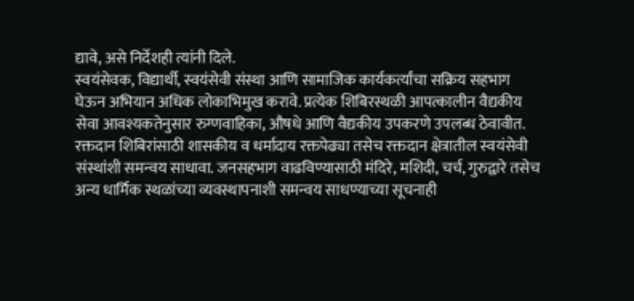द्यावे, असे निर्देशही त्यांनी दिले.
स्वयंसेवक, विद्यार्थी, स्वयंसेवी संस्था आणि सामाजिक कार्यकर्त्यांचा सक्रिय सहभाग घेऊन अभियान अधिक लोकाभिमुख करावे. प्रत्येक शिबिरस्थळी आपत्कालीन वैद्यकीय सेवा आवश्यकतेनुसार रुग्णवाहिका, औषधे आणि वैद्यकीय उपकरणे उपलब्ध ठेवावीत. रक्तदान शिबिरांसाठी शासकीय व धर्मादाय रक्तपेढ्या तसेच रक्तदान क्षेत्रातील स्वयंसेवी संस्थांशी समन्वय साधावा. जनसहभाग वाढविण्यासाठी मंदिरे, मशिदी, चर्च, गुरुद्वारे तसेच अन्य धार्मिक स्थळांच्या व्यवस्थापनाशी समन्वय साधण्याच्या सूचनाही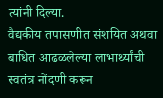त्यांनी दिल्या.
वैद्यकीय तपासणीत संशयित अथवा बाधित आढळलेल्या लाभार्थ्यांची स्वतंत्र नोंदणी करून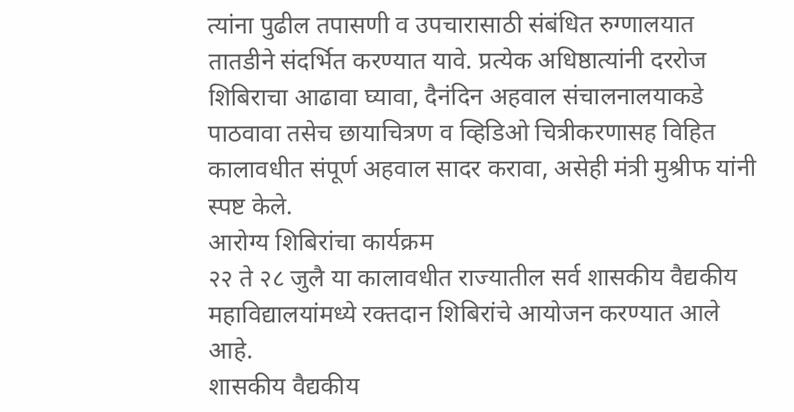त्यांना पुढील तपासणी व उपचारासाठी संबंधित रुग्णालयात तातडीने संदर्भित करण्यात यावे. प्रत्येक अधिष्ठात्यांनी दररोज शिबिराचा आढावा घ्यावा, दैनंदिन अहवाल संचालनालयाकडे पाठवावा तसेच छायाचित्रण व व्हिडिओ चित्रीकरणासह विहित कालावधीत संपूर्ण अहवाल सादर करावा, असेही मंत्री मुश्रीफ यांनी स्पष्ट केले.
आरोग्य शिबिरांचा कार्यक्रम
२२ ते २८ जुलै या कालावधीत राज्यातील सर्व शासकीय वैद्यकीय महाविद्यालयांमध्ये रक्तदान शिबिरांचे आयोजन करण्यात आले आहे.
शासकीय वैद्यकीय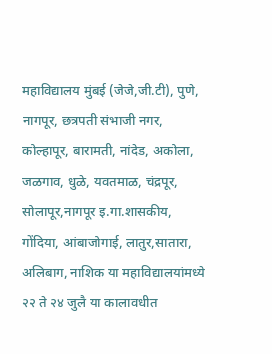महाविद्यालय मुंबई (जेजे,जी.टी), पुणे, नागपूर, छत्रपती संभाजी नगर, कोल्हापूर, बारामती, नांदेड, अकोला, जळगाव, धुळे, यवतमाळ, चंद्रपूर, सोलापूर,नागपूर इ.गा.शासकीय, गोंदिया, आंबाजोगाई, लातुर,सातारा, अलिबाग, नाशिक या महाविद्यालयांमध्ये २२ ते २४ जुलै या कालावधीत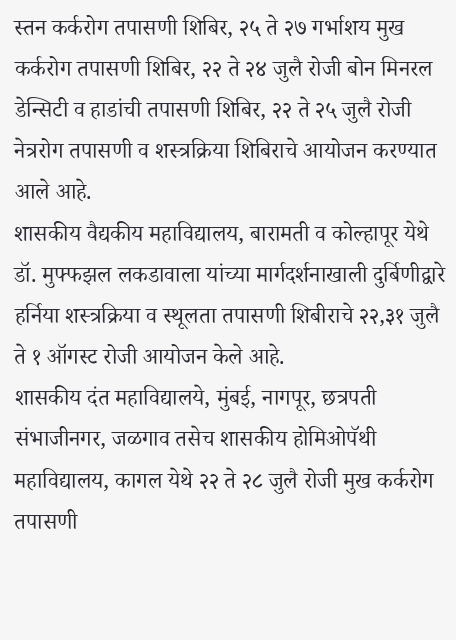स्तन कर्करोग तपासणी शिबिर, २५ ते २७ गर्भाशय मुख कर्करोग तपासणी शिबिर, २२ ते २४ जुलै रोजी बोन मिनरल डेन्सिटी व हाडांची तपासणी शिबिर, २२ ते २५ जुलै रोजी नेत्ररोग तपासणी व शस्त्रक्रिया शिबिराचे आयोजन करण्यात आले आहे.
शासकीय वैद्यकीय महाविद्यालय, बारामती व कोल्हापूर येथे डॉ. मुफ्फझल लकडावाला यांच्या मार्गदर्शनाखाली दुर्बिणीद्वारे हर्निया शस्त्रक्रिया व स्थूलता तपासणी शिबीराचे २२,३१ जुलै ते १ ऑगस्ट रोजी आयोजन केले आहे.
शासकीय दंत महाविद्यालये, मुंबई, नागपूर, छत्रपती संभाजीनगर, जळगाव तसेच शासकीय होमिओपॅथी महाविद्यालय, कागल येथे २२ ते २८ जुलै रोजी मुख कर्करोग तपासणी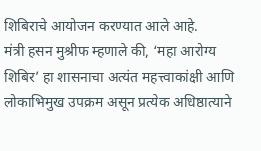शिबिराचे आयोजन करण्यात आले आहे.
मंत्री हसन मुश्रीफ म्हणाले की, ‘महा आरोग्य शिबिर’ हा शासनाचा अत्यंत महत्त्वाकांक्षी आणि लोकाभिमुख उपक्रम असून प्रत्येक अधिष्ठात्याने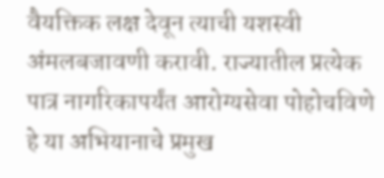वैयक्तिक लक्ष देवून त्याची यशस्वी अंमलबजावणी करावी. राज्यातील प्रत्येक पात्र नागरिकापर्यंत आरोग्यसेवा पोहोचविणे हे या अभियानाचे प्रमुख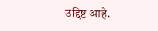उद्दिष्ट आहे.